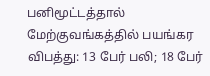பனிமூட்டத்தால் மேற்குவங்கத்தில் பயங்கர விபத்து: 13 பேர் பலி; 18 பேர்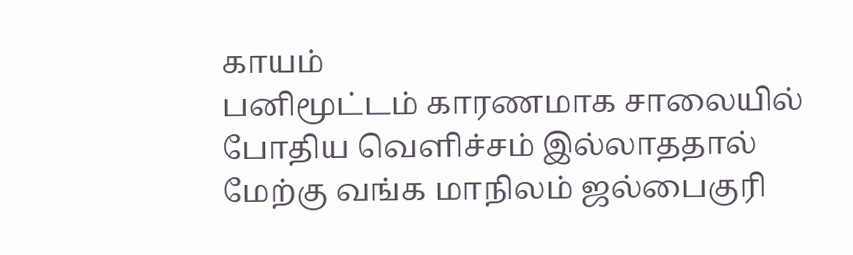காயம்
பனிமூட்டம் காரணமாக சாலையில் போதிய வெளிச்சம் இல்லாததால் மேற்கு வங்க மாநிலம் ஜல்பைகுரி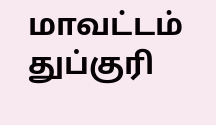மாவட்டம் துப்குரி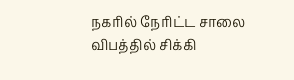நகரில் நேரிட்ட சாலை விபத்தில் சிக்கி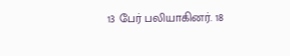13 பேர் பலியாகினர். 18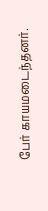பேர் காயமடைந்தனர்.